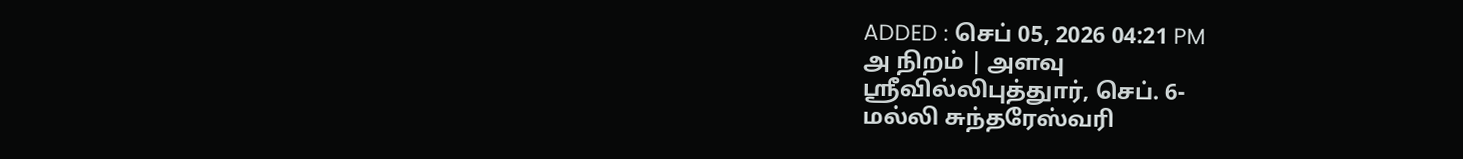ADDED : செப் 05, 2026 04:21 PM
அ நிறம் | அளவு
ஸ்ரீவில்லிபுத்துார், செப். 6-
மல்லி சுந்தரேஸ்வரி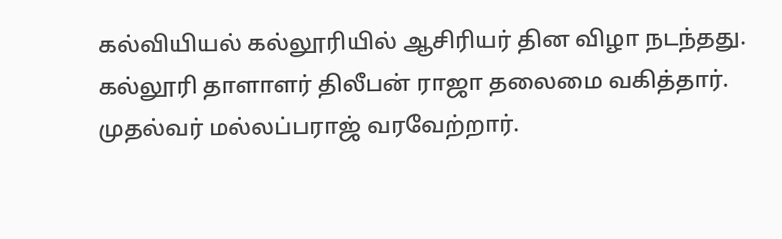கல்வியியல் கல்லூரியில் ஆசிரியர் தின விழா நடந்தது.
கல்லூரி தாளாளர் திலீபன் ராஜா தலைமை வகித்தார். முதல்வர் மல்லப்பராஜ் வரவேற்றார்.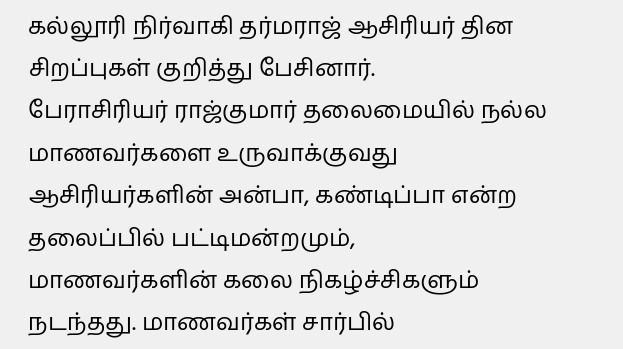கல்லூரி நிர்வாகி தர்மராஜ் ஆசிரியர் தின சிறப்புகள் குறித்து பேசினார்.
பேராசிரியர் ராஜ்குமார் தலைமையில் நல்ல மாணவர்களை உருவாக்குவது ஆசிரியர்களின் அன்பா, கண்டிப்பா என்ற தலைப்பில் பட்டிமன்றமும், மாணவர்களின் கலை நிகழ்ச்சிகளும் நடந்தது. மாணவர்கள் சார்பில்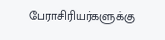பேராசிரியர்களுக்கு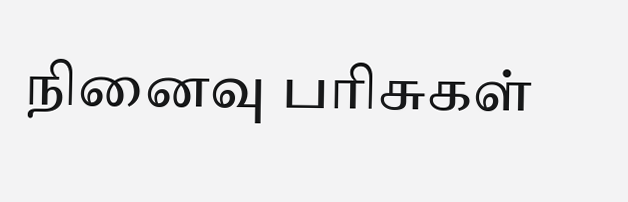நினைவு பரிசுகள்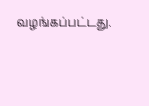வழங்கப்பட்டது.